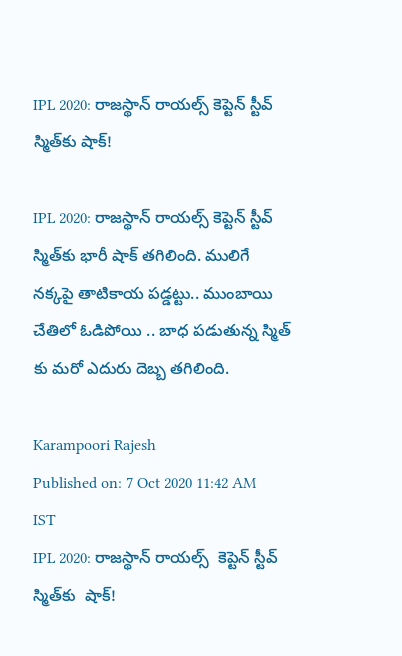IPL 2020: రాజస్థాన్ రాయల్స్ కెప్టెన్ స్టీవ్ స్మిత్‌కు షాక్!

IPL 2020: రాజస్థాన్ రాయల్స్ కెప్టెన్ స్టీవ్ స్మిత్‌కు భారీ షాక్ తగిలింది. ములిగే నక్కపై తాటికాయ పడ్డట్టు.. ముంబాయి చేతిలో ఓడిపోయి .. బాధ ప‌డుతున్న స్మిత్ కు మ‌రో ఎదురు దెబ్బ త‌గిలింది.

Karampoori Rajesh
Published on: 7 Oct 2020 11:42 AM IST
IPL 2020: రాజస్థాన్ రాయల్స్  కెప్టెన్ స్టీవ్ స్మిత్‌కు  షాక్!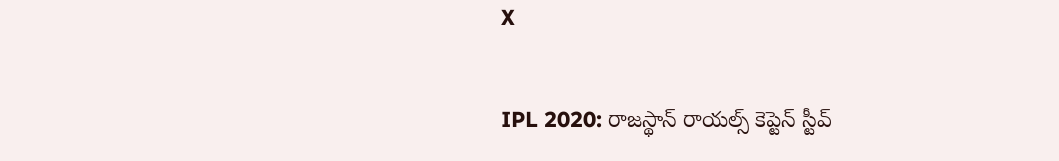X

IPL 2020: రాజస్థాన్ రాయల్స్ కెప్టెన్ స్టీవ్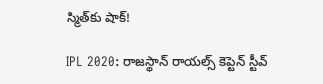స్మిత్‌కు షాక్!

IPL 2020: రాజస్థాన్ రాయల్స్ కెప్టెన్ స్టీవ్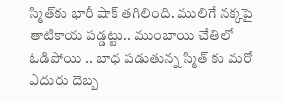స్మిత్‌కు భారీ షాక్ తగిలింది. ములిగే నక్కపై తాటికాయ పడ్డట్టు.. ముంబాయి చేతిలో ఓడిపోయి .. బాధ ప‌డుతున్న స్మిత్ కు మ‌రో ఎదురు దెబ్బ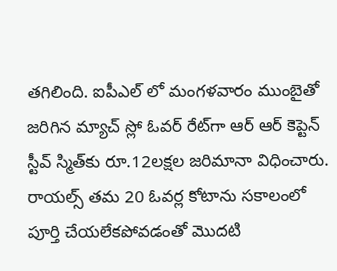త‌గిలింది. ఐపీఎల్ లో మంగళవారం ముంబైతో జరిగిన మ్యాచ్‌ స్లో ఓవర్‌ రేట్‌గా ఆర్ ఆర్ కెప్టెన్‌ స్టీవ్‌ స్మిత్‌కు రూ.12లక్షల జరిమానా విధించారు. రాయల్స్ తమ 20 ఓవర్ల కోటాను సకాలంలో పూర్తి చేయలేకపోవడంతో మొదటి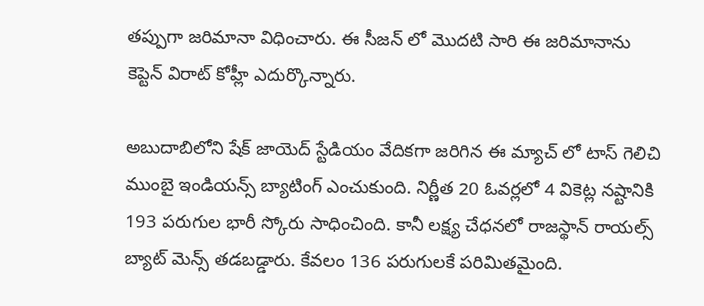తప్పుగా జరిమానా విధించారు. ఈ సీజ‌న్ లో మొద‌టి సారి ఈ జరిమానాను కెప్టెన్ విరాట్ కోహ్లీ ఎదుర్కొన్నారు.

అబుదాబిలోని షేక్ జాయెద్ స్టేడియం వేదిక‌గా జ‌రిగిన ఈ మ్యాచ్ లో టాస్ గెలిచి ముంబై ఇండియన్స్ బ్యాటింగ్ ఎంచుకుంది. నిర్ణీత 20 ఓవర్లలో 4 వికెట్ల నష్టానికి 193 పరుగుల భారీ స్కోరు సాధించింది. కానీ ల‌క్ష్య చేధ‌న‌లో రాజస్థాన్ రాయ‌ల్స్ బ్యాట్ మెన్స్ త‌డ‌బ‌డ్డారు. కేవ‌లం 136 పరుగులకే పరిమితమైంది.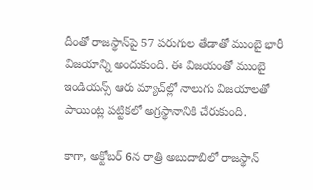దీంతో రాజస్థాన్‌పై 57 పరుగుల తేడాతో ముంబై భారీ విజయాన్ని అందుకుంది. ఈ విజయంతో ముంబై ఇండియన్స్ ఆరు మ్యాచ్‌ల్లో నాలుగు విజయాలతో పాయింట్ల పట్టికలో అగ్రస్థానానికి చేరుకుంది.

కాగా, అక్టోబర్ 6న రాత్రి అబుదాబిలో రాజస్థాన్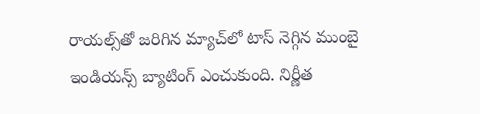రాయల్స్‌తో జరిగిన మ్యాచ్‌లో టాస్ నెగ్గిన ముంబై ఇండియన్స్ బ్యాటింగ్ ఎంచుకుంది. నిర్ణీత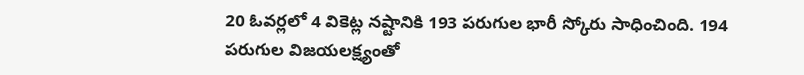20 ఓవర్లలో 4 వికెట్ల నష్టానికి 193 పరుగుల భారీ స్కోరు సాధించింది. 194 పరుగుల విజయలక్ష్యంతో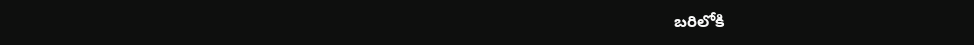బరిలోకి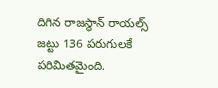దిగిన రాజస్థాన్ రాయల్స్ జట్టు 136 పరుగులకే పరిమితమైంది.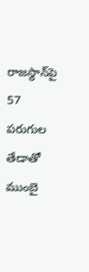రాజస్థాన్‌పై 57 పరుగుల తేడాతో ముంబై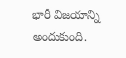భారీ విజయాన్ని అందుకుంది.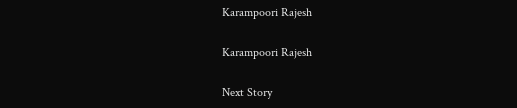Karampoori Rajesh

Karampoori Rajesh

Next Story